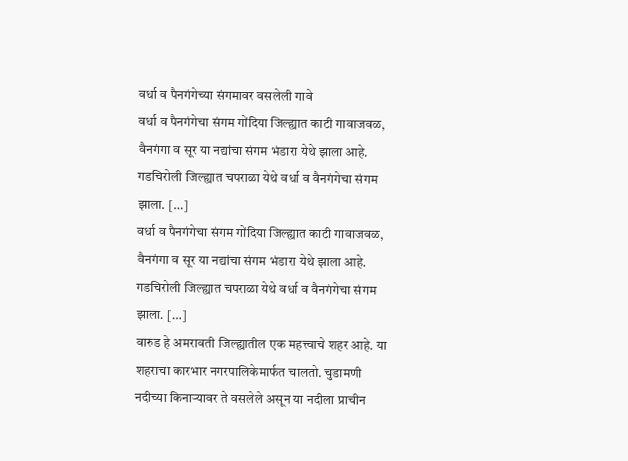वर्धा व पैनगंगेच्या संगमावर वसलेली गावे
वर्धा व पैनगंगेचा संगम गोंदिया जिल्ह्यात काटी गावाजवळ, वैनगंगा व सूर या नद्यांचा संगम भंडारा येथे झाला आहे. गडचिरोली जिल्ह्यात चपराळा येथे वर्धा व वैनगंगेचा संगम झाला. […]
वर्धा व पैनगंगेचा संगम गोंदिया जिल्ह्यात काटी गावाजवळ, वैनगंगा व सूर या नद्यांचा संगम भंडारा येथे झाला आहे. गडचिरोली जिल्ह्यात चपराळा येथे वर्धा व वैनगंगेचा संगम झाला. […]
वारुड हे अमरावती जिल्ह्यातील एक महत्त्वाचे शहर आहे. या शहराचा कारभार नगरपालिकेमार्फत चालतो. चुडामणी नदीच्या किनाऱ्यावर ते वसलेले असून या नदीला प्राचीन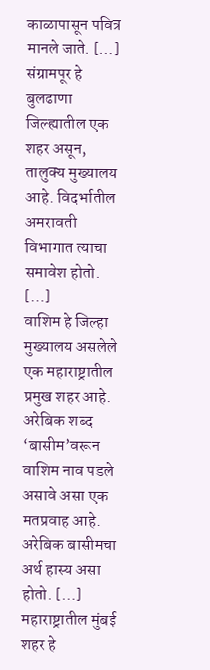काळापासून पवित्र मानले जाते. […]
संग्रामपूर हे बुलढाणा जिल्ह्यातील एक शहर असून, तालुक्य मुख्यालय आहे. विदर्भातील अमरावती विभागात त्याचा समावेश होतो. […]
वाशिम हे जिल्हा मुख्यालय असलेले एक महाराष्ट्रातील प्रमुख शहर आहे. अरेबिक शब्द ‘बासीम’वरून वाशिम नाव पडले असावे असा एक मतप्रवाह आहे. अरेबिक बासीमचा अर्थ हास्य असा होतो. […]
महाराष्ट्रातील मुंबई शहर हे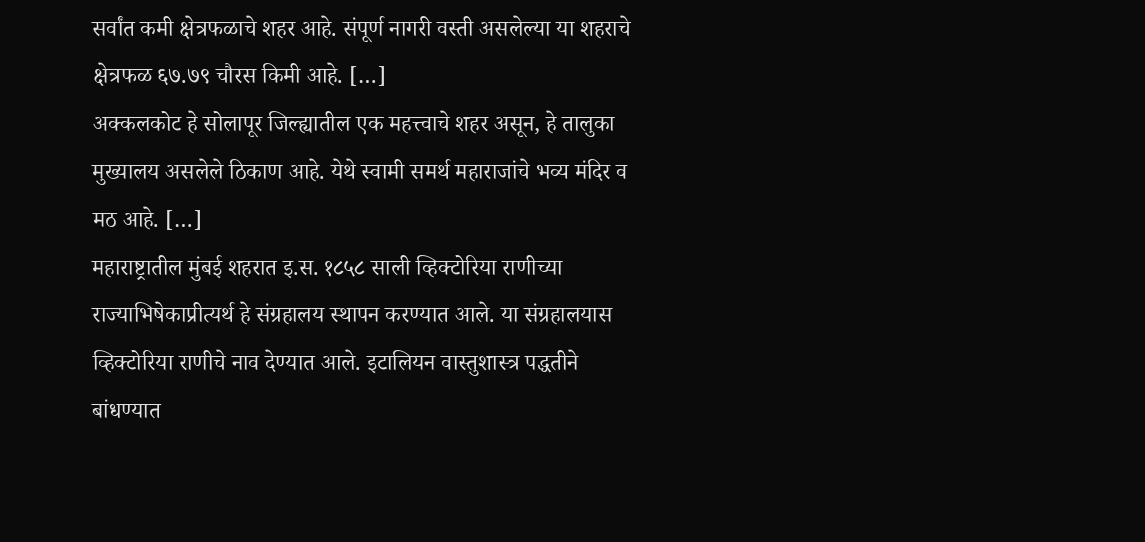सर्वांत कमी क्षेत्रफळाचे शहर आहे. संपूर्ण नागरी वस्ती असलेल्या या शहराचे क्षेत्रफळ ६७.७९ चौरस किमी आहे. […]
अक्कलकोट हे सोलापूर जिल्ह्यातील एक महत्त्वाचे शहर असून, हे तालुका मुख्यालय असलेले ठिकाण आहे. येथे स्वामी समर्थ महाराजांचे भव्य मंदिर व मठ आहे. […]
महाराष्ट्रातील मुंबई शहरात इ.स. १८५८ साली व्हिक्टोरिया राणीच्या राज्याभिषेकाप्रीत्यर्थ हे संग्रहालय स्थापन करण्यात आले. या संग्रहालयास व्हिक्टोरिया राणीचे नाव देण्यात आले. इटालियन वास्तुशास्त्र पद्धतीने बांधण्यात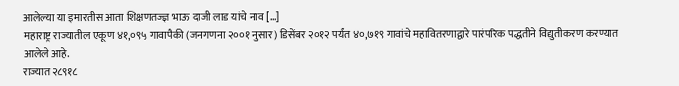आलेल्या या इमारतीस आता शिक्षणतज्ज्ञ भाऊ दाजी लाड यांचे नाव […]
महाराष्ट्र राज्यातील एकूण ४१,०९५ गावापैकी (जनगणना २००१ नुसार) डिसेंबर २०१२ पर्यंत ४०,७१९ गावांचे महावितरणाद्वारे पारंपरिक पद्धतीने विद्युतीकरण करण्यात आलेले आहे.
राज्यात २८९१८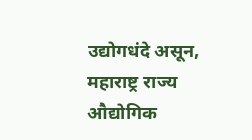उद्योगधंदे असून, महाराष्ट्र राज्य औद्योगिक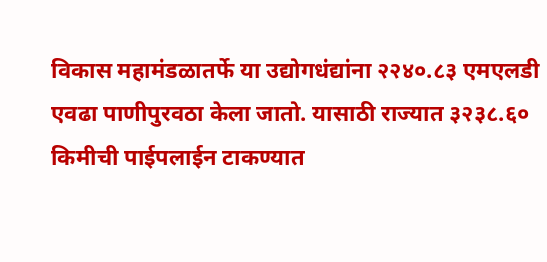विकास महामंडळातर्फे या उद्योगधंद्यांना २२४०.८३ एमएलडी एवढा पाणीपुरवठा केला जातो. यासाठी राज्यात ३२३८.६० किमीची पाईपलाईन टाकण्यात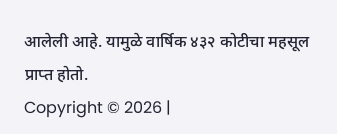आलेली आहे. यामुळे वार्षिक ४३२ कोटीचा महसूल प्राप्त होतो.
Copyright © 2026 |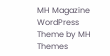MH Magazine WordPress Theme by MH Themes